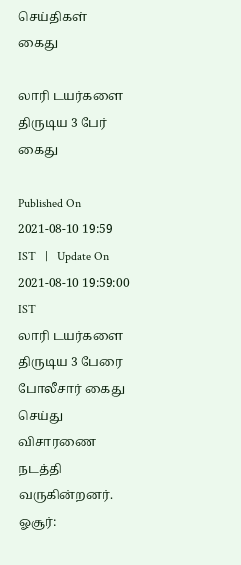செய்திகள்
கைது

லாரி டயர்களை திருடிய 3 பேர் கைது

Published On 2021-08-10 19:59 IST   |   Update On 2021-08-10 19:59:00 IST
லாரி டயர்களை திருடிய 3 பேரை போலீசார் கைது செய்து விசாரணை நடத்தி வருகின்றனர்.
ஓசூர்: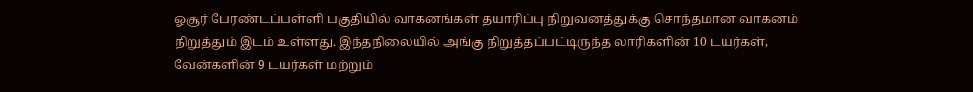ஓசூர் பேரண்டப்பள்ளி பகுதியில் வாகனங்கள் தயாரிப்பு நிறுவனத்துக்கு சொந்தமான வாகனம் நிறுத்தும் இடம் உள்ளது. இந்தநிலையில் அங்கு நிறுத்தப்பட்டிருந்த லாரிகளின் 10 டயர்கள், வேன்களின் 9 டயர்கள் மற்றும்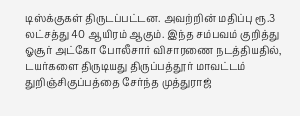டிஸ்க்குகள் திருடப்பட்டன. அவற்றின் மதிப்பு ரூ.3 லட்சத்து 40 ஆயிரம் ஆகும். இந்த சம்பவம் குறித்து ஓசூர் அட்கோ போலீசார் விசாரணை நடத்தியதில், டயர்களை திருடியது திருப்பத்தூர் மாவட்டம் துறிஞ்சிகுப்பத்தை சேர்ந்த முத்துராஜ்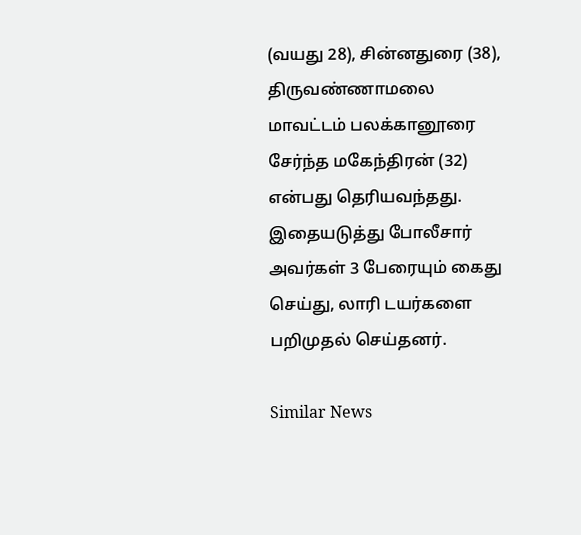(வயது 28), சின்னதுரை (38), திருவண்ணாமலை மாவட்டம் பலக்கானூரை சேர்ந்த மகேந்திரன் (32) என்பது தெரியவந்தது. இதையடுத்து போலீசார் அவர்கள் 3 பேரையும் கைது செய்து, லாரி டயர்களை பறிமுதல் செய்தனர்.

Similar News